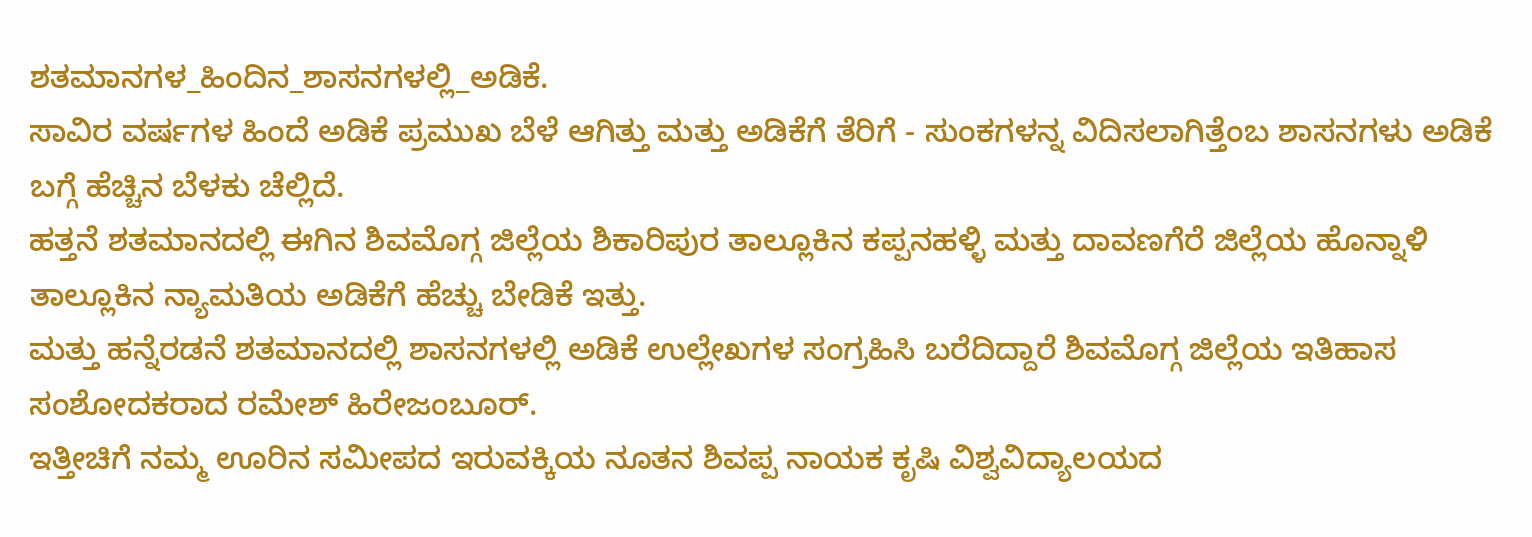ಶತಮಾನಗಳ_ಹಿಂದಿನ_ಶಾಸನಗಳಲ್ಲಿ_ಅಡಿಕೆ.
ಸಾವಿರ ವರ್ಷಗಳ ಹಿಂದೆ ಅಡಿಕೆ ಪ್ರಮುಖ ಬೆಳೆ ಆಗಿತ್ತು ಮತ್ತು ಅಡಿಕೆಗೆ ತೆರಿಗೆ - ಸುಂಕಗಳನ್ನ ವಿದಿಸಲಾಗಿತ್ತೆಂಬ ಶಾಸನಗಳು ಅಡಿಕೆ ಬಗ್ಗೆ ಹೆಚ್ಚಿನ ಬೆಳಕು ಚೆಲ್ಲಿದೆ.
ಹತ್ತನೆ ಶತಮಾನದಲ್ಲಿ ಈಗಿನ ಶಿವಮೊಗ್ಗ ಜಿಲ್ಲೆಯ ಶಿಕಾರಿಪುರ ತಾಲ್ಲೂಕಿನ ಕಪ್ಪನಹಳ್ಳಿ ಮತ್ತು ದಾವಣಗೆರೆ ಜಿಲ್ಲೆಯ ಹೊನ್ನಾಳಿ ತಾಲ್ಲೂಕಿನ ನ್ಯಾಮತಿಯ ಅಡಿಕೆಗೆ ಹೆಚ್ಚು ಬೇಡಿಕೆ ಇತ್ತು.
ಮತ್ತು ಹನ್ನೆರಡನೆ ಶತಮಾನದಲ್ಲಿ ಶಾಸನಗಳಲ್ಲಿ ಅಡಿಕೆ ಉಲ್ಲೇಖಗಳ ಸಂಗ್ರಹಿಸಿ ಬರೆದಿದ್ದಾರೆ ಶಿವಮೊಗ್ಗ ಜಿಲ್ಲೆಯ ಇತಿಹಾಸ
ಸಂಶೋದಕರಾದ ರಮೇಶ್ ಹಿರೇಜಂಬೂರ್.
ಇತ್ತೀಚಿಗೆ ನಮ್ಮ ಊರಿನ ಸಮೀಪದ ಇರುವಕ್ಕಿಯ ನೂತನ ಶಿವಪ್ಪ ನಾಯಕ ಕೃಷಿ ವಿಶ್ವವಿದ್ಯಾಲಯದ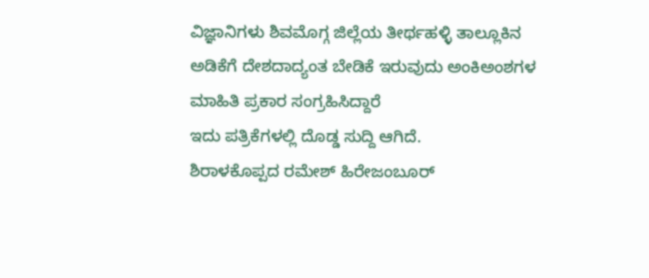ವಿಜ್ಞಾನಿಗಳು ಶಿವಮೊಗ್ಗ ಜಿಲ್ಲೆಯ ತೀರ್ಥಹಳ್ಳಿ ತಾಲ್ಲೂಕಿನ ಅಡಿಕೆಗೆ ದೇಶದಾದ್ಯಂತ ಬೇಡಿಕೆ ಇರುವುದು ಅಂಕಿಅಂಶಗಳ ಮಾಹಿತಿ ಪ್ರಕಾರ ಸಂಗ್ರಹಿಸಿದ್ದಾರೆ
ಇದು ಪತ್ರಿಕೆಗಳಲ್ಲಿ ದೊಡ್ಡ ಸುದ್ದಿ ಆಗಿದೆ.
ಶಿರಾಳಕೊಪ್ಪದ ರಮೇಶ್ ಹಿರೇಜಂಬೂರ್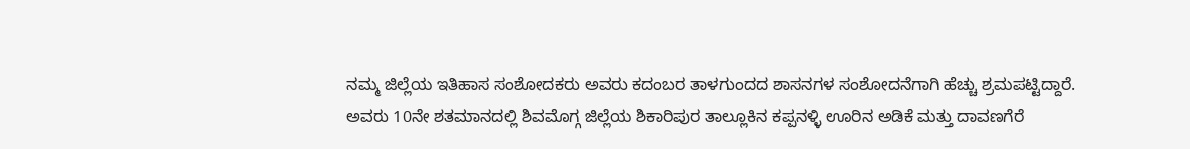ನಮ್ಮ ಜಿಲ್ಲೆಯ ಇತಿಹಾಸ ಸಂಶೋದಕರು ಅವರು ಕದಂಬರ ತಾಳಗುಂದದ ಶಾಸನಗಳ ಸಂಶೋದನೆಗಾಗಿ ಹೆಚ್ಚು ಶ್ರಮಪಟ್ಟಿದ್ದಾರೆ.
ಅವರು 10ನೇ ಶತಮಾನದಲ್ಲಿ ಶಿವಮೊಗ್ಗ ಜಿಲ್ಲೆಯ ಶಿಕಾರಿಪುರ ತಾಲ್ಲೂಕಿನ ಕಪ್ಪನಳ್ಳಿ ಊರಿನ ಅಡಿಕೆ ಮತ್ತು ದಾವಣಗೆರೆ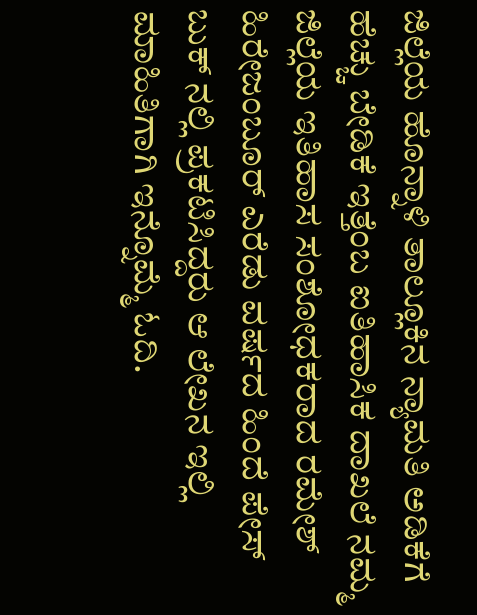ಜಿಲ್ಲೆಯ ಹೊನ್ನಾಳಿ ತಾಲ್ಲೂಕಿನ ನ್ಯಾಮತಿ ಅಡಿಕೆಗೆ ಹೆಚ್ಚು ಬೇಡಿಕೆ ಇತ್ತೆಂಬ ಐತಿಹಾಸಿಕ ದಾಖಲೆ ನಮ್ಮ ಜಿಲ್ಲೆಯ ಇತಿಹಾಸ ಸಂಶೋಧಕರಾದ ರಮೇಶ್ ಹಿರೇಜಂಬೂರ್ ಎರೆಡು ವರ್ಷದ ಹಿಂದೆ ಪೇಸ್ ಬುಕ್ ನಲ್ಲಿ ಪ್ರಕಟಿಸಿದ್ದರು ಆ ಲೇಖನ ಇಲ್ಲಿ ಮಾಹಿತಿಗಾಗಿ ಇನ್ನೊಮ್ಮೆ ಓದಿ.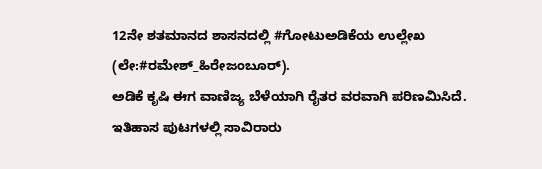12ನೇ ಶತಮಾನದ ಶಾಸನದಲ್ಲಿ #ಗೋಟುಅಡಿಕೆಯ ಉಲ್ಲೇಖ (ಲೇ:#ರಮೇಶ್_ಹಿರೇಜಂಬೂರ್).
ಅಡಿಕೆ ಕೃಷಿ ಈಗ ವಾಣಿಜ್ಯ ಬೆಳೆಯಾಗಿ ರೈತರ ವರವಾಗಿ ಪರಿಣಮಿಸಿದೆ.
ಇತಿಹಾಸ ಪುಟಗಳಲ್ಲಿ ಸಾವಿರಾರು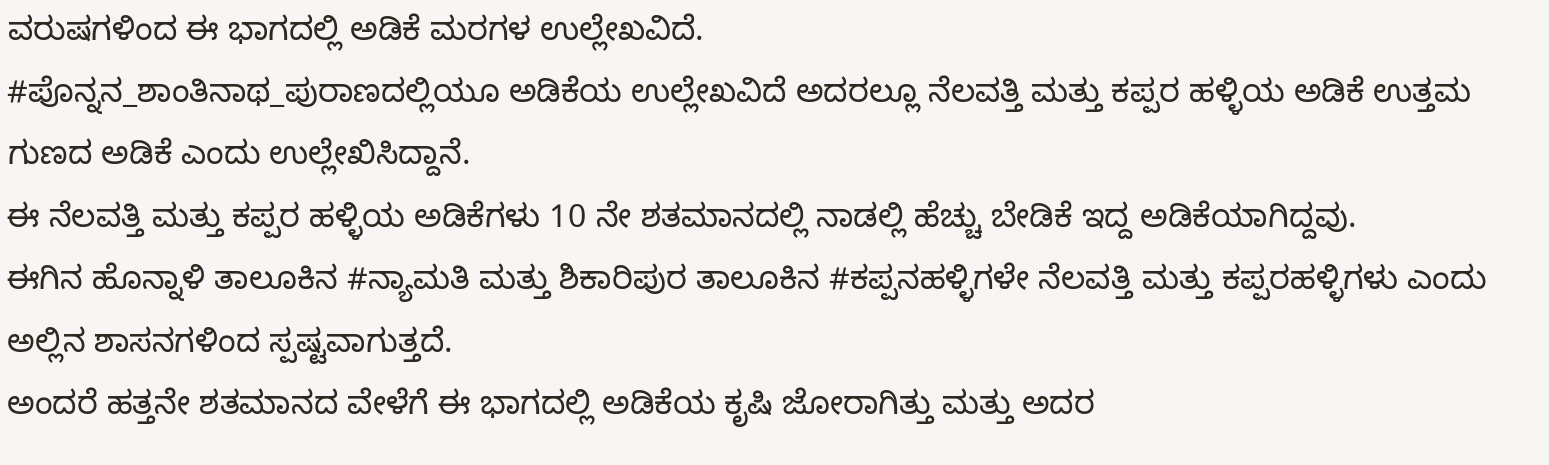ವರುಷಗಳಿಂದ ಈ ಭಾಗದಲ್ಲಿ ಅಡಿಕೆ ಮರಗಳ ಉಲ್ಲೇಖವಿದೆ.
#ಪೊನ್ನನ_ಶಾಂತಿನಾಥ_ಪುರಾಣದಲ್ಲಿಯೂ ಅಡಿಕೆಯ ಉಲ್ಲೇಖವಿದೆ ಅದರಲ್ಲೂ ನೆಲವತ್ತಿ ಮತ್ತು ಕಪ್ಪರ ಹಳ್ಳಿಯ ಅಡಿಕೆ ಉತ್ತಮ ಗುಣದ ಅಡಿಕೆ ಎಂದು ಉಲ್ಲೇಖಿಸಿದ್ದಾನೆ.
ಈ ನೆಲವತ್ತಿ ಮತ್ತು ಕಪ್ಪರ ಹಳ್ಳಿಯ ಅಡಿಕೆಗಳು 10 ನೇ ಶತಮಾನದಲ್ಲಿ ನಾಡಲ್ಲಿ ಹೆಚ್ಚು ಬೇಡಿಕೆ ಇದ್ದ ಅಡಿಕೆಯಾಗಿದ್ದವು.
ಈಗಿನ ಹೊನ್ನಾಳಿ ತಾಲೂಕಿನ #ನ್ಯಾಮತಿ ಮತ್ತು ಶಿಕಾರಿಪುರ ತಾಲೂಕಿನ #ಕಪ್ಪನಹಳ್ಳಿಗಳೇ ನೆಲವತ್ತಿ ಮತ್ತು ಕಪ್ಪರಹಳ್ಳಿಗಳು ಎಂದು ಅಲ್ಲಿನ ಶಾಸನಗಳಿಂದ ಸ್ಪಷ್ಟವಾಗುತ್ತದೆ.
ಅಂದರೆ ಹತ್ತನೇ ಶತಮಾನದ ವೇಳೆಗೆ ಈ ಭಾಗದಲ್ಲಿ ಅಡಿಕೆಯ ಕೃಷಿ ಜೋರಾಗಿತ್ತು ಮತ್ತು ಅದರ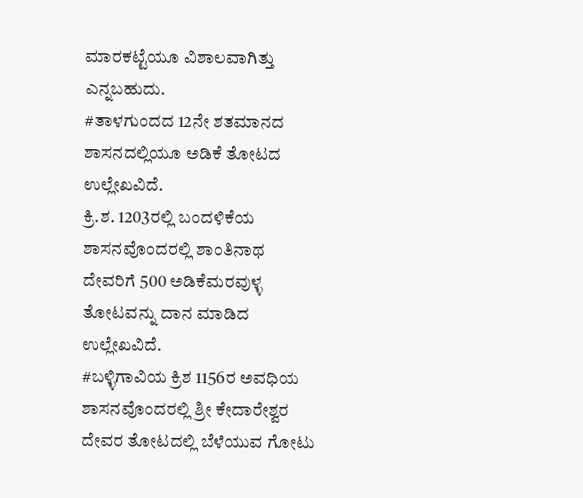ಮಾರಕಟ್ಟೆಯೂ ವಿಶಾಲವಾಗಿತ್ತು ಎನ್ನಬಹುದು.
#ತಾಳಗುಂದದ 12ನೇ ಶತಮಾನದ ಶಾಸನದಲ್ಲಿಯೂ ಅಡಿಕೆ ತೋಟದ ಉಲ್ಲೇಖವಿದೆ.
ಕ್ರಿ.ಶ. 1203ರಲ್ಲಿ ಬಂದಳಿಕೆಯ ಶಾಸನವೊಂದರಲ್ಲಿ ಶಾಂತಿನಾಥ ದೇವರಿಗೆ 500 ಅಡಿಕೆಮರವುಳ್ಳ ತೋಟವನ್ನು ದಾನ ಮಾಡಿದ ಉಲ್ಲೇಖವಿದೆ.
#ಬಳ್ಳಿಗಾವಿಯ ಕ್ರಿಶ 1156ರ ಅವಧಿಯ ಶಾಸನವೊಂದರಲ್ಲಿ ಶ್ರೀ ಕೇದಾರೇಶ್ವರ ದೇವರ ತೋಟದಲ್ಲಿ ಬೆಳೆಯುವ ಗೋಟು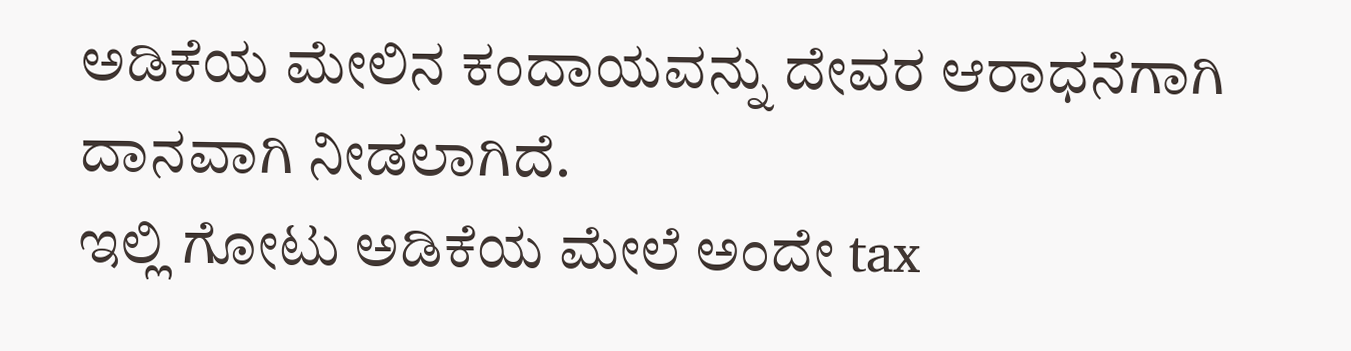ಅಡಿಕೆಯ ಮೇಲಿನ ಕಂದಾಯವನ್ನು ದೇವರ ಆರಾಧನೆಗಾಗಿ ದಾನವಾಗಿ ನೀಡಲಾಗಿದೆ.
ಇಲ್ಲಿ ಗೋಟು ಅಡಿಕೆಯ ಮೇಲೆ ಅಂದೇ tax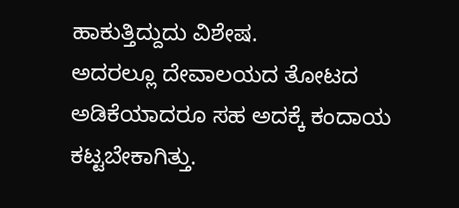ಹಾಕುತ್ತಿದ್ದುದು ವಿಶೇಷ.
ಅದರಲ್ಲೂ ದೇವಾಲಯದ ತೋಟದ ಅಡಿಕೆಯಾದರೂ ಸಹ ಅದಕ್ಕೆ ಕಂದಾಯ ಕಟ್ಟಬೇಕಾಗಿತ್ತು.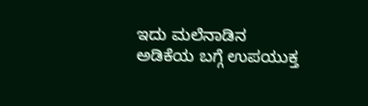ಇದು ಮಲೆನಾಡಿನ ಅಡಿಕೆಯ ಬಗ್ಗೆ ಉಪಯುಕ್ತ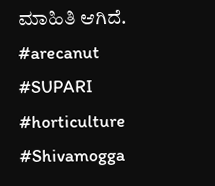ಮಾಹಿತಿ ಆಗಿದೆ.
#arecanut #SUPARI #horticulture #Shivamogga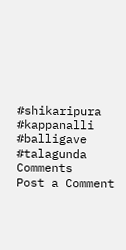#shikaripura #kappanalli #balligave #talagunda
Comments
Post a Comment